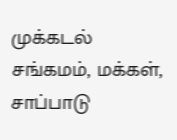முக்கடல் சங்கமம், மக்கள், சாப்பாடு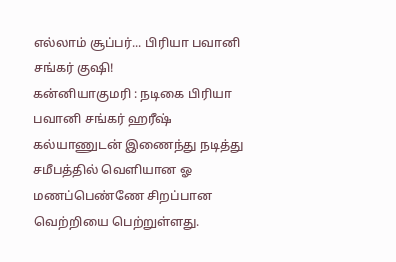எல்லாம் சூப்பர்... பிரியா பவானி சங்கர் குஷி!
கன்னியாகுமரி : நடிகை பிரியா பவானி சங்கர் ஹரீஷ் கல்யாணுடன் இணைந்து நடித்து சமீபத்தில் வெளியான ஓ மணப்பெண்ணே சிறப்பான வெற்றியை பெற்றுள்ளது.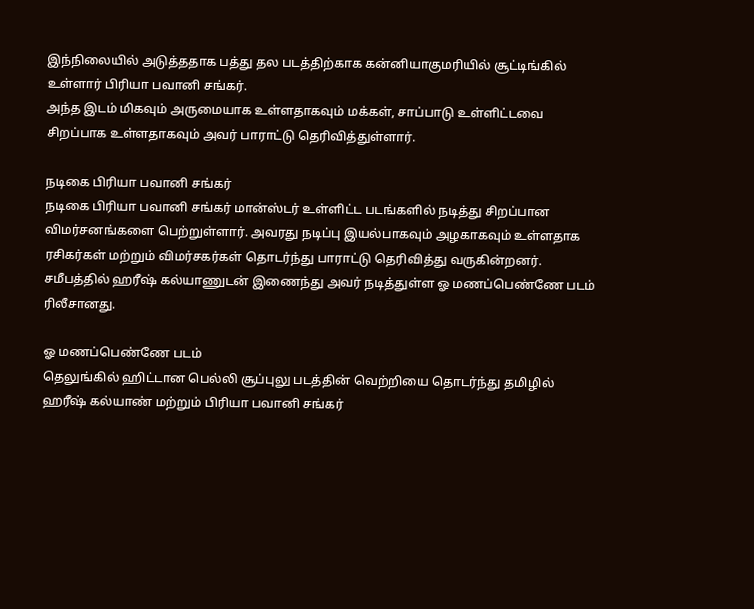இந்நிலையில் அடுத்ததாக பத்து தல படத்திற்காக கன்னியாகுமரியில் சூட்டிங்கில் உள்ளார் பிரியா பவானி சங்கர்.
அந்த இடம் மிகவும் அருமையாக உள்ளதாகவும் மக்கள், சாப்பாடு உள்ளிட்டவை சிறப்பாக உள்ளதாகவும் அவர் பாராட்டு தெரிவித்துள்ளார்.

நடிகை பிரியா பவானி சங்கர்
நடிகை பிரியா பவானி சங்கர் மான்ஸ்டர் உள்ளிட்ட படங்களில் நடித்து சிறப்பான விமர்சனங்களை பெற்றுள்ளார். அவரது நடிப்பு இயல்பாகவும் அழகாகவும் உள்ளதாக ரசிகர்கள் மற்றும் விமர்சகர்கள் தொடர்ந்து பாராட்டு தெரிவித்து வருகின்றனர். சமீபத்தில் ஹரீஷ் கல்யாணுடன் இணைந்து அவர் நடித்துள்ள ஓ மணப்பெண்ணே படம் ரிலீசானது.

ஓ மணப்பெண்ணே படம்
தெலுங்கில் ஹிட்டான பெல்லி சூப்புலு படத்தின் வெற்றியை தொடர்ந்து தமிழில் ஹரீஷ் கல்யாண் மற்றும் பிரியா பவானி சங்கர்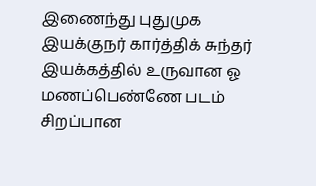இணைந்து புதுமுக இயக்குநர் கார்த்திக் சுந்தர் இயக்கத்தில் உருவான ஓ மணப்பெண்ணே படம் சிறப்பான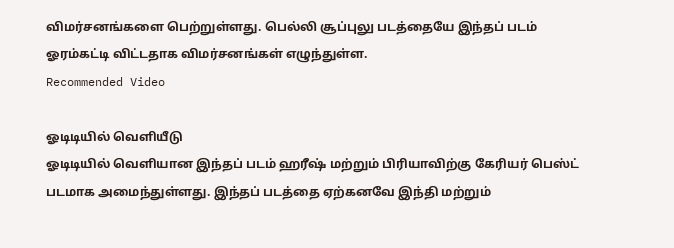விமர்சனங்களை பெற்றுள்ளது. பெல்லி சூப்புலு படத்தையே இந்தப் படம் ஓரம்கட்டி விட்டதாக விமர்சனங்கள் எழுந்துள்ள.
Recommended Video

ஓடிடியில் வெளியீடு
ஓடிடியில் வெளியான இந்தப் படம் ஹரீஷ் மற்றும் பிரியாவிற்கு கேரியர் பெஸ்ட் படமாக அமைந்துள்ளது. இந்தப் படத்தை ஏற்கனவே இந்தி மற்றும்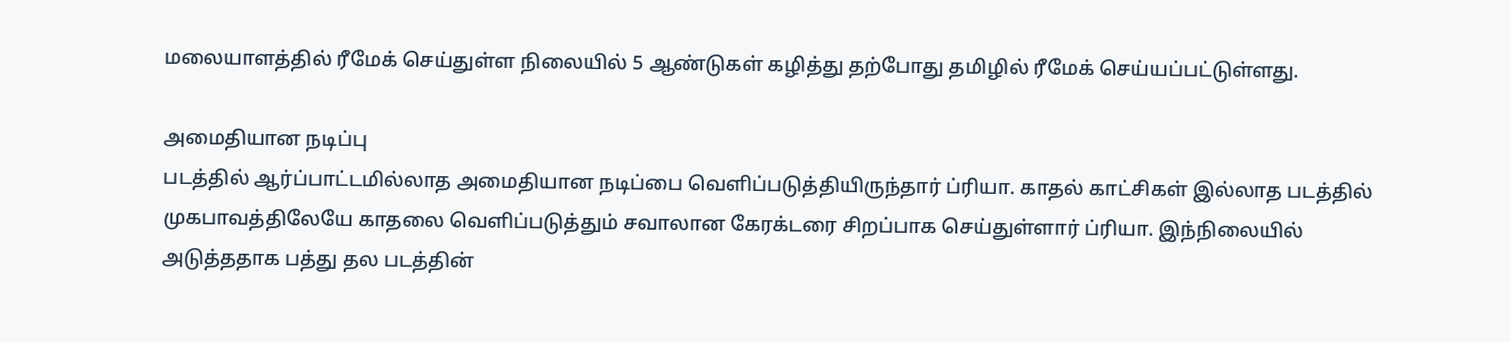மலையாளத்தில் ரீமேக் செய்துள்ள நிலையில் 5 ஆண்டுகள் கழித்து தற்போது தமிழில் ரீமேக் செய்யப்பட்டுள்ளது.

அமைதியான நடிப்பு
படத்தில் ஆர்ப்பாட்டமில்லாத அமைதியான நடிப்பை வெளிப்படுத்தியிருந்தார் ப்ரியா. காதல் காட்சிகள் இல்லாத படத்தில் முகபாவத்திலேயே காதலை வெளிப்படுத்தும் சவாலான கேரக்டரை சிறப்பாக செய்துள்ளார் ப்ரியா. இந்நிலையில் அடுத்ததாக பத்து தல படத்தின்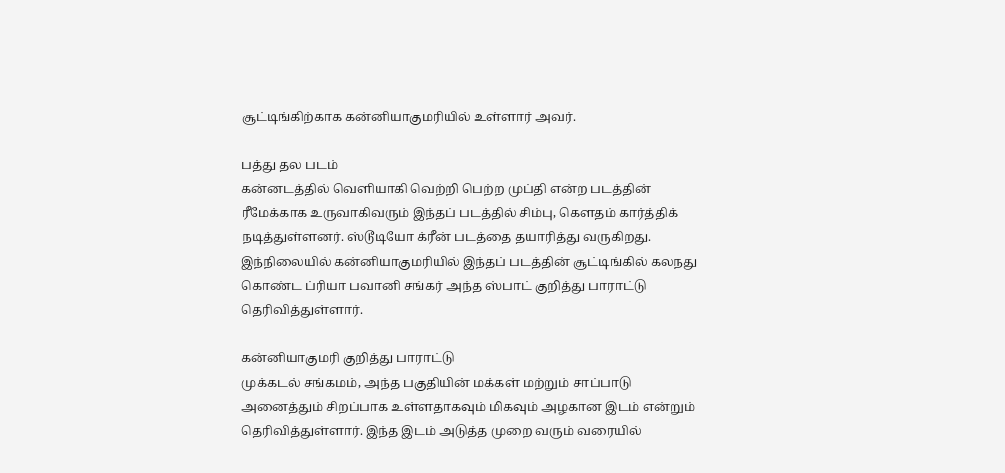சூட்டிங்கிற்காக கன்னியாகுமரியில் உள்ளார் அவர்.

பத்து தல படம்
கன்னடத்தில் வெளியாகி வெற்றி பெற்ற முப்தி என்ற படத்தின் ரீமேக்காக உருவாகிவரும் இந்தப் படத்தில் சிம்பு, கௌதம் கார்த்திக் நடித்துள்ளனர். ஸ்டூடியோ க்ரீன் படத்தை தயாரித்து வருகிறது. இந்நிலையில் கன்னியாகுமரியில் இந்தப் படத்தின் சூட்டிங்கில் கலநது கொண்ட ப்ரியா பவானி சங்கர் அந்த ஸ்பாட் குறித்து பாராட்டு தெரிவித்துள்ளார்.

கன்னியாகுமரி குறித்து பாராட்டு
முக்கடல் சங்கமம், அந்த பகுதியின் மக்கள் மற்றும் சாப்பாடு அனைத்தும் சிறப்பாக உள்ளதாகவும் மிகவும் அழகான இடம் என்றும் தெரிவித்துள்ளார். இந்த இடம் அடுத்த முறை வரும் வரையில்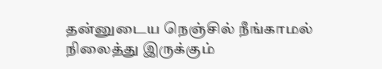தன்னுடைய நெஞ்சில் நீங்காமல் நிலைத்து இருக்கும்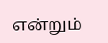என்றும்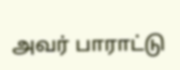அவர் பாராட்டு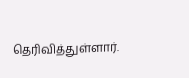தெரிவித்துள்ளார்.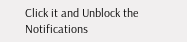Click it and Unblock the Notifications